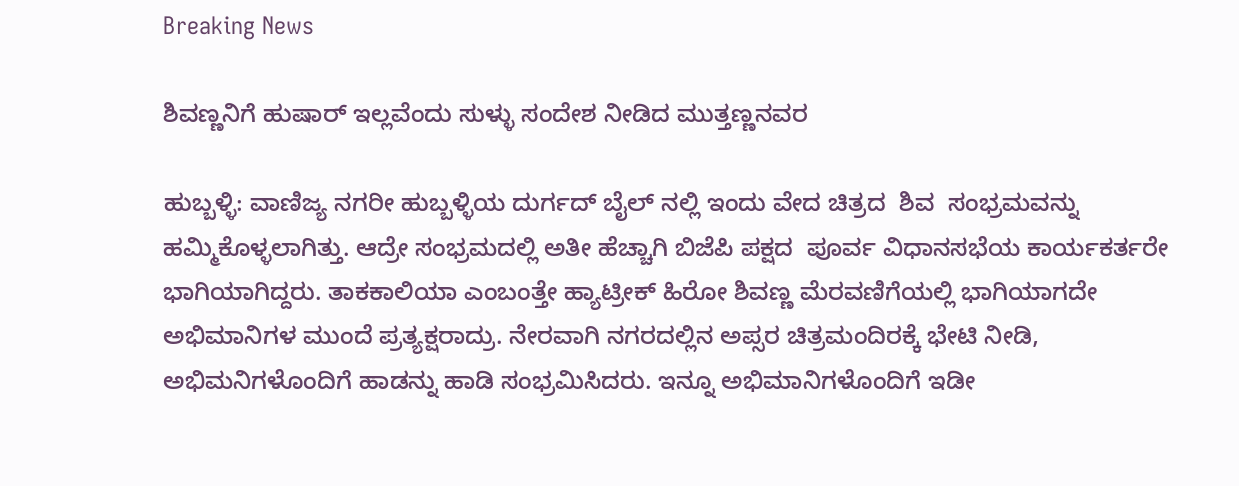Breaking News

ಶಿವಣ್ಣನಿಗೆ ಹುಷಾರ್ ಇಲ್ಲವೆಂದು ಸುಳ್ಳು ಸಂದೇಶ ನೀಡಿದ ಮುತ್ತಣ್ಣನವರ

ಹುಬ್ಬಳ್ಳಿ: ವಾಣಿಜ್ಯ ನಗರೀ ಹುಬ್ಬಳ್ಳಿಯ ದುರ್ಗದ್ ಬೈಲ್ ನಲ್ಲಿ ಇಂದು ವೇದ ಚಿತ್ರದ  ಶಿವ  ಸಂಭ್ರಮವನ್ನು ಹಮ್ಮಿಕೊಳ್ಳಲಾಗಿತ್ತು. ಆದ್ರೇ ಸಂಭ್ರಮದಲ್ಲಿ ಅತೀ ಹೆಚ್ಚಾಗಿ ಬಿಜೆಪಿ ಪಕ್ಷದ  ಪೂರ್ವ ವಿಧಾನಸಭೆಯ ಕಾರ್ಯಕರ್ತರೇ ಭಾಗಿಯಾಗಿದ್ದರು. ತಾಕಕಾಲಿಯಾ ಎಂಬಂತ್ತೇ ಹ್ಯಾಟ್ರೀಕ್ ಹಿರೋ ಶಿವಣ್ಣ ಮೆರವಣಿಗೆಯಲ್ಲಿ ಭಾಗಿಯಾಗದೇ ಅಭಿಮಾನಿಗಳ ಮುಂದೆ ಪ್ರತ್ಯಕ್ಷರಾದ್ರು. ನೇರವಾಗಿ ನಗರದಲ್ಲಿನ ಅಪ್ಸರ ಚಿತ್ರಮಂದಿರಕ್ಕೆ ಭೇಟಿ ನೀಡಿ, ಅಭಿಮನಿಗಳೊಂದಿಗೆ ಹಾಡನ್ನು ಹಾಡಿ ಸಂಭ್ರಮಿಸಿದರು. ಇನ್ನೂ ಅಭಿಮಾನಿಗಳೊಂದಿಗೆ ಇಡೀ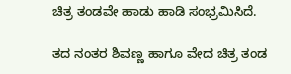ಚಿತ್ರ ತಂಡವೇ ಹಾಡು ಹಾಡಿ ಸಂಭ್ರಮಿಸಿದೆ.

ತದ ನಂತರ ಶಿವಣ್ಣ ಹಾಗೂ ವೇದ ಚಿತ್ರ ತಂಡ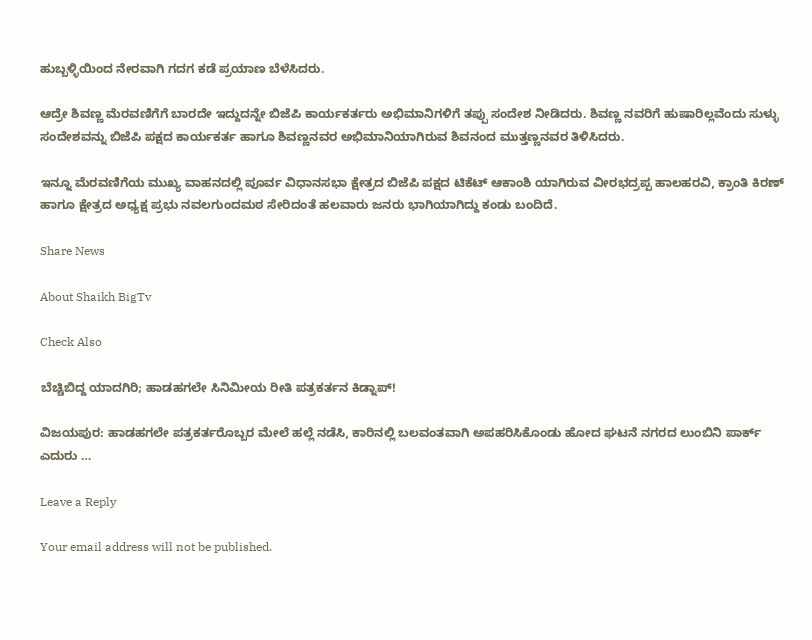ಹುಬ್ಬಳ್ಳಿಯಿಂದ ನೇರವಾಗಿ ಗದಗ ಕಡೆ ಪ್ರಯಾಣ ಬೆಳೆಸಿದರು.

ಆದ್ರೇ ಶಿವಣ್ಣ ಮೆರವಣಿಗೆಗೆ ಬಾರದೇ ಇದ್ದುದನ್ನೇ ಬಿಜೆಪಿ ಕಾರ್ಯಕರ್ತರು ಅಭಿಮಾನಿಗಳಿಗೆ ತಪ್ಪು ಸಂದೇಶ ನೀಡಿದರು. ಶಿವಣ್ಣ ನವರಿಗೆ ಹುಷಾರಿಲ್ಲವೆಂದು ಸುಳ್ಳು ಸಂದೇಶವನ್ನು ಬಿಜೆಪಿ ಪಕ್ಷದ ಕಾರ್ಯಕರ್ತ ಹಾಗೂ ಶಿವಣ್ಣನವರ ಅಭಿಮಾನಿಯಾಗಿರುವ ಶಿವನಂದ ಮುತ್ತಣ್ಣನವರ ತಿಳಿಸಿದರು.

ಇನ್ನೂ ಮೆರವಣಿಗೆಯ ಮುಖ್ಯ ವಾಹನದಲ್ಲಿ ಪೂರ್ವ ವಿಧಾನಸಭಾ ಕ್ಷೇತ್ರದ ಬಿಜೆಪಿ ಪಕ್ಷದ ಟಿಕೆಟ್ ಆಕಾಂಶಿ ಯಾಗಿರುವ ವೀರಭದ್ರಪ್ಪ ಹಾಲಹರವಿ, ಕ್ರಾಂತಿ ಕಿರಣ್ ಹಾಗೂ ಕ್ಷೇತ್ರದ ಅಧ್ಯಕ್ಷ ಪ್ರಭು ನವಲಗುಂದಮಠ ಸೇರಿದಂತೆ ಹಲವಾರು ಜನರು ಭಾಗಿಯಾಗಿದ್ದು ಕಂಡು ಬಂದಿದೆ.

Share News

About Shaikh BigTv

Check Also

ಬೆಚ್ಚಿಬಿದ್ದ ಯಾದಗಿರಿ; ಹಾಡಹಗಲೇ ಸಿನಿಮೀಯ ರೀತಿ ಪತ್ರಕರ್ತನ ಕಿಡ್ನಾಪ್!

ವಿಜಯಪುರ: ಹಾಡಹಗಲೇ ಪತ್ರಕರ್ತರೊಬ್ಬರ ಮೇಲೆ ಹಲ್ಲೆ ನಡೆಸಿ, ಕಾರಿನಲ್ಲಿ ಬಲವಂತವಾಗಿ ಅಪಹರಿಸಿಕೊಂಡು ಹೋದ ಘಟನೆ ನಗರದ ಲುಂಬಿನಿ ಪಾರ್ಕ್‌ ಎದುರು …

Leave a Reply

Your email address will not be published.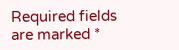Required fields are marked *